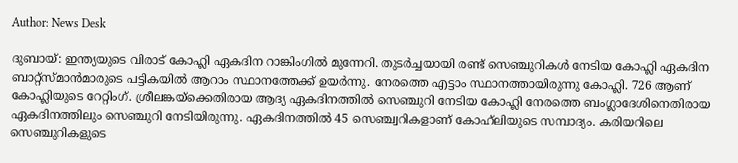Author: News Desk

ദുബായ്: ഇന്ത്യയുടെ വിരാട് കോഹ്ലി ഏകദിന റാങ്കിംഗിൽ മുന്നേറി. തുടർച്ചയായി രണ്ട് സെഞ്ചുറികള്‍ നേടിയ കോഹ്ലി ഏകദിന ബാറ്റ്സ്മാൻമാരുടെ പട്ടികയിൽ ആറാം സ്ഥാനത്തേക്ക് ഉയർന്നു. നേരത്തെ എട്ടാം സ്ഥാനത്തായിരുന്നു കോഹ്ലി. 726 ആണ് കോഹ്ലിയുടെ റേറ്റിംഗ്. ശ്രീലങ്കയ്ക്കെതിരായ ആദ്യ ഏകദിനത്തിൽ സെഞ്ചുറി നേടിയ കോഹ്ലി നേരത്തെ ബംഗ്ലാദേശിനെതിരായ ഏകദിനത്തിലും സെഞ്ചുറി നേടിയിരുന്നു. ഏകദിനത്തിൽ 45 സെഞ്ച്വറികളാണ് കോഹ്‌ലിയുടെ സമ്പാദ്യം. കരിയറിലെ സെഞ്ചുറികളുടെ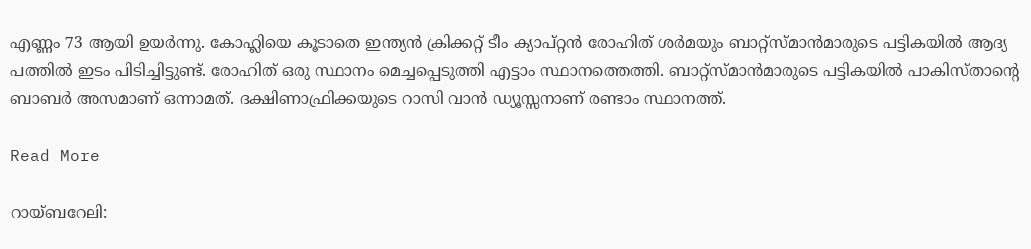എണ്ണം 73 ആയി ഉയർന്നു. കോഹ്ലിയെ കൂടാതെ ഇന്ത്യൻ ക്രിക്കറ്റ് ടീം ക്യാപ്റ്റൻ രോഹിത് ശർമയും ബാറ്റ്സ്മാൻമാരുടെ പട്ടികയിൽ ആദ്യ പത്തിൽ ഇടം പിടിച്ചിട്ടുണ്ട്. രോഹിത് ഒരു സ്ഥാനം മെച്ചപ്പെടുത്തി എട്ടാം സ്ഥാനത്തെത്തി. ബാറ്റ്സ്മാൻമാരുടെ പട്ടികയിൽ പാകിസ്താന്‍റെ ബാബർ അസമാണ് ഒന്നാമത്. ദക്ഷിണാഫ്രിക്കയുടെ റാസി വാന്‍ ഡ്യൂസ്സനാണ് രണ്ടാം സ്ഥാനത്ത്.

Read More

റായ്ബറേലി: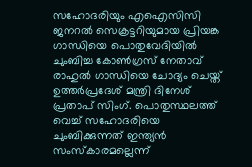സഹോദരിയും എഐസിസി ജനറൽ സെക്രട്ടറിയുമായ പ്രിയങ്ക ഗാന്ധിയെ പൊതുവേദിയിൽ ചുംബിച്ച കോൺഗ്രസ് നേതാവ് രാഹുൽ ഗാന്ധിയെ ചോദ്യം ചെയ്ത് ഉത്തർപ്രദേശ് മന്ത്രി ദിനേശ് പ്രതാപ് സിംഗ്. പൊതുസ്ഥലത്ത് വെച്ച് സഹോദരിയെ ചുംബിക്കുന്നത് ഇന്ത്യൻ സംസ്കാരമല്ലെന്ന്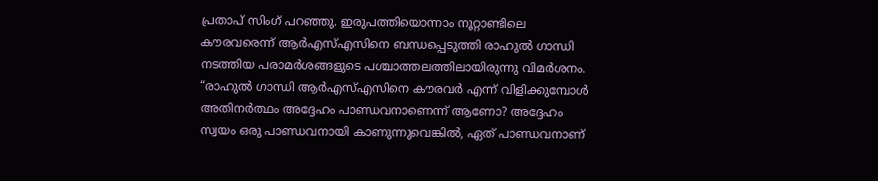പ്രതാപ് സിംഗ് പറഞ്ഞു. ഇരുപത്തിയൊന്നാം നൂറ്റാണ്ടിലെ കൗരവരെന്ന് ആർഎസ്എസിനെ ബന്ധപ്പെടുത്തി രാഹുൽ ഗാന്ധി നടത്തിയ പരാമർശങ്ങളുടെ പശ്ചാത്തലത്തിലായിരുന്നു വിമർശനം. “രാഹുൽ ഗാന്ധി ആർഎസ്എസിനെ കൗരവർ എന്ന് വിളിക്കുമ്പോൾ അതിനർത്ഥം അദ്ദേഹം പാണ്ഡവനാണെന്ന് ആണോ? അദ്ദേഹം സ്വയം ഒരു പാണ്ഡവനായി കാണുന്നുവെങ്കിൽ, ഏത് പാണ്ഡവനാണ്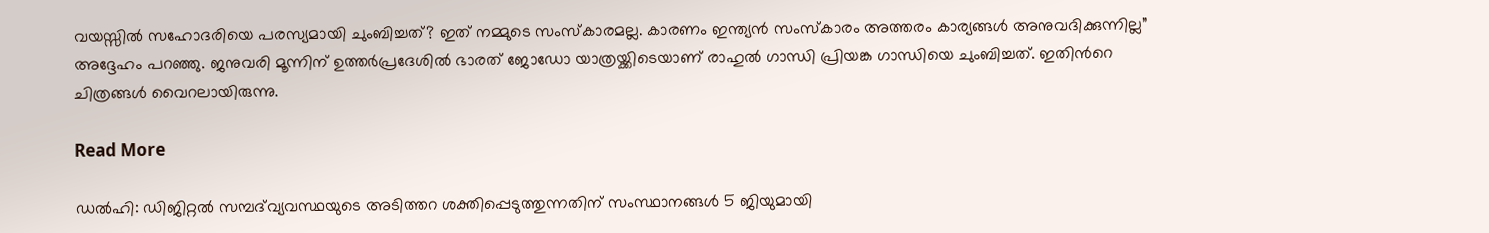വയസ്സിൽ സഹോദരിയെ പരസ്യമായി ചുംബിച്ചത്? ഇത് നമ്മുടെ സംസ്കാരമല്ല. കാരണം ഇന്ത്യൻ സംസ്കാരം അത്തരം കാര്യങ്ങൾ അനുവദിക്കുന്നില്ല” അദ്ദേഹം പറഞ്ഞു. ജനുവരി മൂന്നിന് ഉത്തർപ്രദേശിൽ ഭാരത് ജോഡോ യാത്രയ്ക്കിടെയാണ് രാഹുൽ ഗാന്ധി പ്രിയങ്ക ഗാന്ധിയെ ചുംബിച്ചത്. ഇതിന്‍റെ ചിത്രങ്ങൾ വൈറലായിരുന്നു.

Read More

ഡല്‍ഹി: ഡിജിറ്റൽ സമ്പദ്‌വ്യവസ്ഥയുടെ അടിത്തറ ശക്തിപ്പെടുത്തുന്നതിന് സംസ്ഥാനങ്ങൾ 5 ജിയുമായി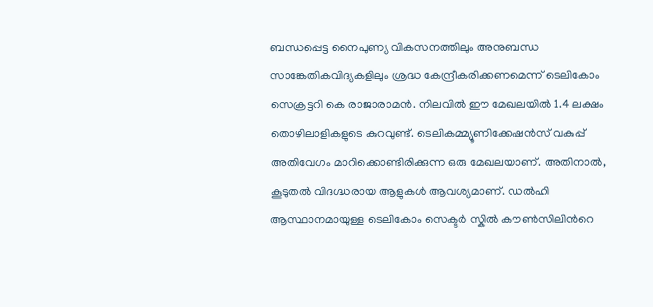ബന്ധപ്പെട്ട നൈപുണ്യ വികസനത്തിലും അനുബന്ധ സാങ്കേതികവിദ്യകളിലും ശ്രദ്ധ കേന്ദ്രീകരിക്കണമെന്ന് ടെലികോം സെക്രട്ടറി കെ രാജാരാമൻ. നിലവിൽ ഈ മേഖലയിൽ 1.4 ലക്ഷം തൊഴിലാളികളുടെ കുറവുണ്ട്. ടെലികമ്മ്യൂണിക്കേഷൻസ് വകുപ്പ് അതിവേഗം മാറിക്കൊണ്ടിരിക്കുന്ന ഒരു മേഖലയാണ്. അതിനാൽ, കൂടുതൽ വിദഗ്ദ്ധരായ ആളുകൾ ആവശ്യമാണ്. ഡൽഹി ആസ്ഥാനമായുള്ള ടെലികോം സെക്ടർ സ്കിൽ കൗൺസിലിന്‍റെ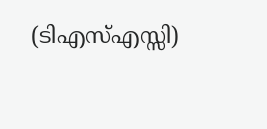(ടിഎസ്എസ്സി)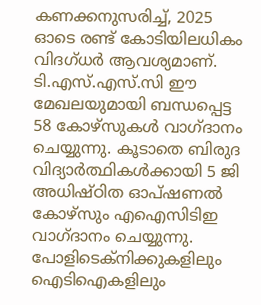കണക്കനുസരിച്ച്, 2025 ഓടെ രണ്ട് കോടിയിലധികം വിദഗ്ധർ ആവശ്യമാണ്. ടി.എസ്.എസ്.സി ഈ മേഖലയുമായി ബന്ധപ്പെട്ട 58 കോഴ്സുകൾ വാഗ്ദാനം ചെയ്യുന്നു. കൂടാതെ ബിരുദ വിദ്യാർത്ഥികൾക്കായി 5 ജി അധിഷ്ഠിത ഓപ്ഷണൽ കോഴ്സും എഐസിടിഇ വാഗ്ദാനം ചെയ്യുന്നു. പോളിടെക്നിക്കുകളിലും ഐടിഐകളിലും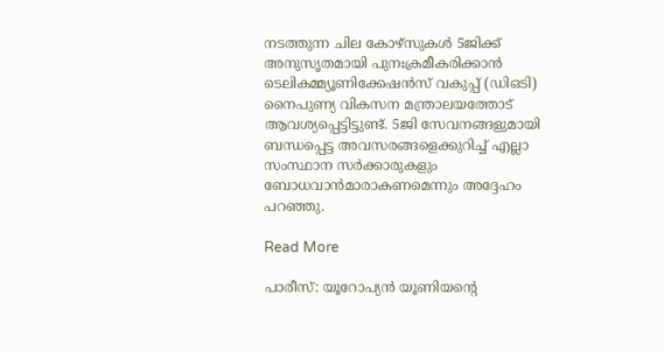നടത്തുന്ന ചില കോഴ്സുകൾ 5ജിക്ക് അനുസൃതമായി പുനഃക്രമീകരിക്കാൻ ടെലികമ്മ്യൂണിക്കേഷൻസ് വകുപ്പ് (ഡിഒടി) നൈപുണ്യ വികസന മന്ത്രാലയത്തോട് ആവശ്യപ്പെട്ടിട്ടുണ്ട്. 5ജി സേവനങ്ങളുമായി ബന്ധപ്പെട്ട അവസരങ്ങളെക്കുറിച്ച് എല്ലാ സംസ്ഥാന സർക്കാരുകളും ബോധവാൻമാരാകണമെന്നും അദ്ദേഹം പറഞ്ഞു.

Read More

പാരീസ്: യൂറോപ്യൻ യൂണിയന്‍റെ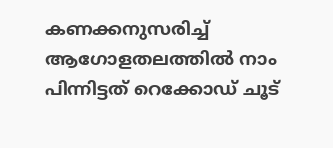കണക്കനുസരിച്ച് ആഗോളതലത്തിൽ നാം പിന്നിട്ടത് റെക്കോഡ് ചൂട്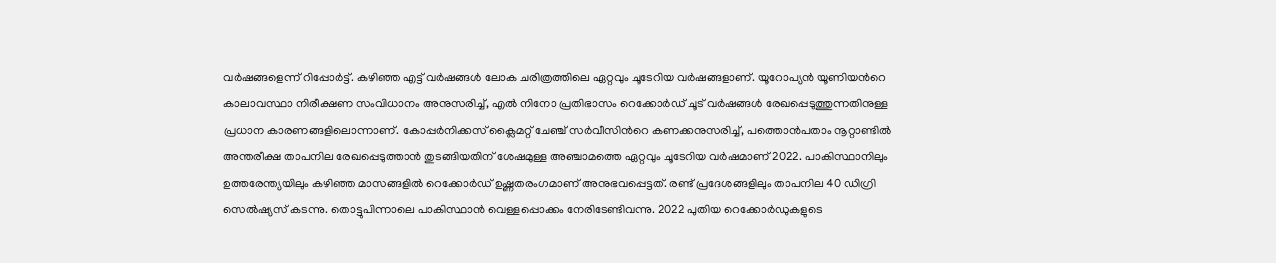വര്‍ഷങ്ങളെന്ന് റിപ്പോർട്ട്. കഴിഞ്ഞ എട്ട് വർഷങ്ങൾ ലോക ചരിത്രത്തിലെ ഏറ്റവും ചൂടേറിയ വർഷങ്ങളാണ്. യൂറോപ്യൻ യൂണിയന്‍റെ കാലാവസ്ഥാ നിരീക്ഷണ സംവിധാനം അനുസരിച്ച്, എൽ നിനോ പ്രതിഭാസം റെക്കോർഡ് ചൂട് വർഷങ്ങൾ രേഖപ്പെടുത്തുന്നതിനുള്ള പ്രധാന കാരണങ്ങളിലൊന്നാണ്. കോപ്പർനിക്കസ് ക്ലൈമറ്റ് ചേഞ്ച് സർവീസിന്‍റെ കണക്കനുസരിച്ച്, പത്തൊൻപതാം നൂറ്റാണ്ടിൽ അന്തരീക്ഷ താപനില രേഖപ്പെടുത്താൻ തുടങ്ങിയതിന് ശേഷമുള്ള അഞ്ചാമത്തെ ഏറ്റവും ചൂടേറിയ വർഷമാണ് 2022. പാകിസ്ഥാനിലും ഉത്തരേന്ത്യയിലും കഴിഞ്ഞ മാസങ്ങളിൽ റെക്കോർഡ് ഉഷ്ണതരംഗമാണ് അനുഭവപ്പെട്ടത്. രണ്ട് പ്രദേശങ്ങളിലും താപനില 40 ഡിഗ്രി സെൽഷ്യസ് കടന്നു. തൊട്ടുപിന്നാലെ പാകിസ്ഥാൻ വെള്ളപ്പൊക്കം നേരിടേണ്ടിവന്നു. 2022 പുതിയ റെക്കോർഡുകളുടെ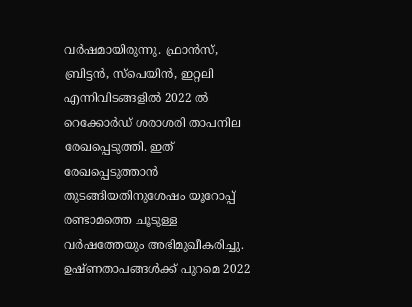വർഷമായിരുന്നു. ഫ്രാൻസ്, ബ്രിട്ടൻ, സ്പെയിൻ, ഇറ്റലി എന്നിവിടങ്ങളിൽ 2022 ൽ റെക്കോർഡ് ശരാശരി താപനില രേഖപ്പെടുത്തി. ഇത് രേഖപ്പെടുത്താൻ തുടങ്ങിയതിനുശേഷം യൂറോപ്പ് രണ്ടാമത്തെ ചൂടുള്ള വർഷത്തേയും അഭിമുഖീകരിച്ചു. ഉഷ്ണതാപങ്ങള്‍ക്ക് പുറമെ 2022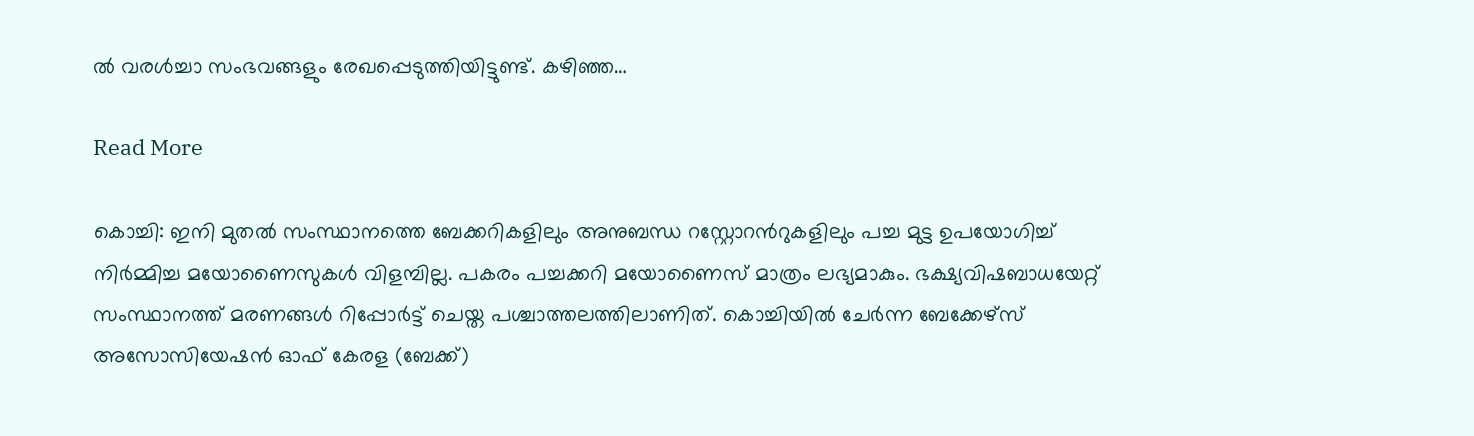ൽ വരൾച്ചാ സംഭവങ്ങളും രേഖപ്പെടുത്തിയിട്ടുണ്ട്. കഴിഞ്ഞ…

Read More

കൊച്ചി: ഇനി മുതൽ സംസ്ഥാനത്തെ ബേക്കറികളിലും അനുബന്ധ റസ്റ്റോറന്‍റുകളിലും പച്ച മുട്ട ഉപയോഗിച്ച് നിർമ്മിച്ച മയോണൈസുകൾ വിളമ്പില്ല. പകരം പച്ചക്കറി മയോണൈസ് മാത്രം ലഭ്യമാകും. ഭക്ഷ്യവിഷബാധയേറ്റ് സംസ്ഥാനത്ത് മരണങ്ങൾ റിപ്പോർട്ട് ചെയ്ത പശ്ചാത്തലത്തിലാണിത്. കൊച്ചിയിൽ ചേർന്ന ബേക്കേഴ്സ് അസോസിയേഷൻ ഓഫ് കേരള (ബേക്ക്)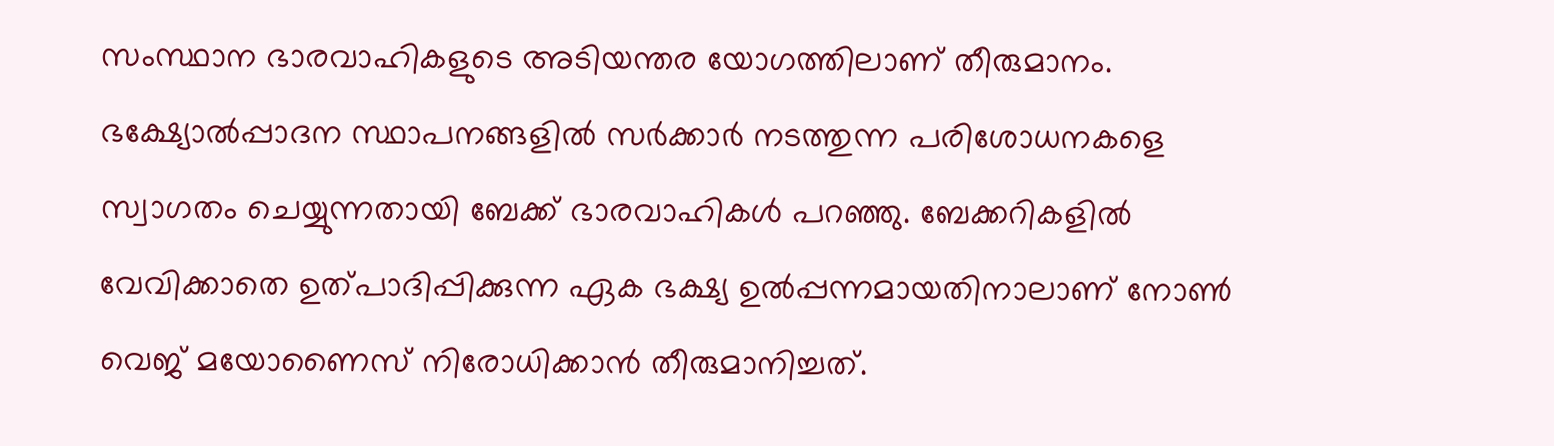സംസ്ഥാന ഭാരവാഹികളുടെ അടിയന്തര യോഗത്തിലാണ് തീരുമാനം. ഭക്ഷ്യോൽപ്പാദന സ്ഥാപനങ്ങളിൽ സർക്കാർ നടത്തുന്ന പരിശോധനകളെ സ്വാഗതം ചെയ്യുന്നതായി ബേക്ക് ഭാരവാഹികൾ പറഞ്ഞു. ബേക്കറികളിൽ വേവിക്കാതെ ഉത്പാദിപ്പിക്കുന്ന ഏക ഭക്ഷ്യ ഉൽപ്പന്നമായതിനാലാണ് നോൺ വെജ് മയോണൈസ് നിരോധിക്കാൻ തീരുമാനിച്ചത്.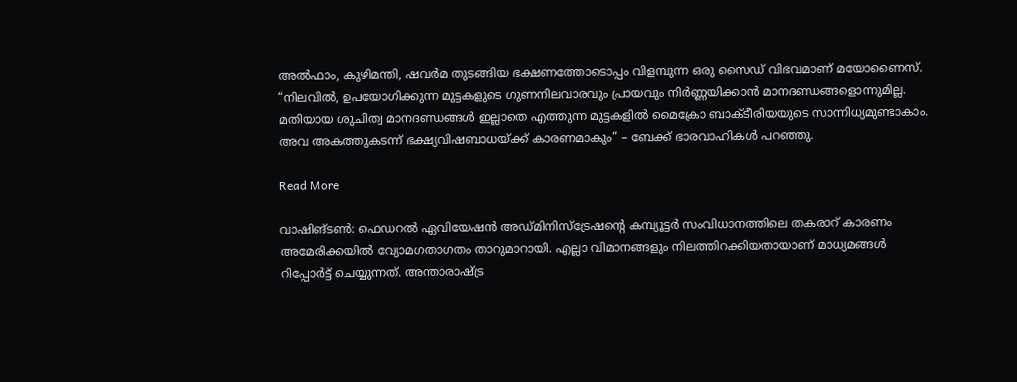അൽഫാം, കുഴിമന്തി, ഷവർമ തുടങ്ങിയ ഭക്ഷണത്തോടൊപ്പം വിളമ്പുന്ന ഒരു സൈഡ് വിഭവമാണ് മയോണൈസ്. “നിലവിൽ, ഉപയോഗിക്കുന്ന മുട്ടകളുടെ ഗുണനിലവാരവും പ്രായവും നിർണ്ണയിക്കാൻ മാനദണ്ഡങ്ങളൊന്നുമില്ല. മതിയായ ശുചിത്വ മാനദണ്ഡങ്ങൾ ഇല്ലാതെ എത്തുന്ന മുട്ടകളിൽ മൈക്രോ ബാക്ടീരിയയുടെ സാന്നിധ്യമുണ്ടാകാം. അവ അകത്തുകടന്ന് ഭക്ഷ്യവിഷബാധയ്ക്ക് കാരണമാകും” – ബേക്ക് ഭാരവാഹികൾ പറഞ്ഞു.

Read More

വാഷിങ്ടണ്‍: ഫെഡറൽ ഏവിയേഷൻ അഡ്മിനിസ്ട്രേഷന്‍റെ കമ്പ്യൂട്ടർ സംവിധാനത്തിലെ തകരാറ് കാരണം അമേരിക്കയില്‍ വ്യോമഗതാഗതം താറുമാറായി. എല്ലാ വിമാനങ്ങളും നിലത്തിറക്കിയതായാണ് മാധ്യമങ്ങൾ റിപ്പോർട്ട് ചെയ്യുന്നത്. അന്താരാഷ്ട്ര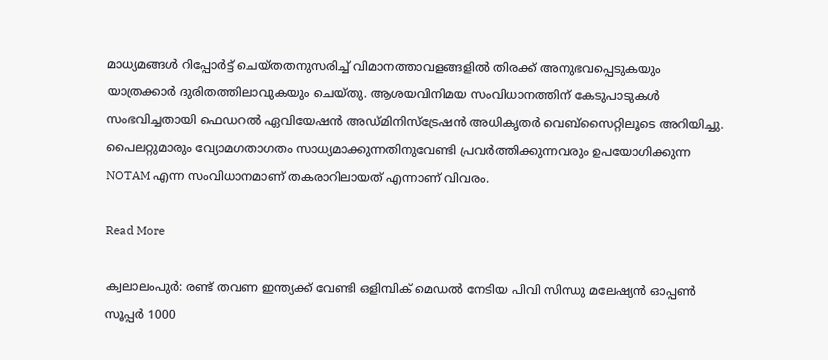മാധ്യമങ്ങൾ റിപ്പോർട്ട് ചെയ്തതനുസരിച്ച് വിമാനത്താവളങ്ങളിൽ തിരക്ക് അനുഭവപ്പെടുകയും യാത്രക്കാർ ദുരിതത്തിലാവുകയും ചെയ്തു. ആശയവിനിമയ സംവിധാനത്തിന് കേടുപാടുകൾ സംഭവിച്ചതായി ഫെഡറൽ ഏവിയേഷൻ അഡ്മിനിസ്ട്രേഷൻ അധികൃതർ വെബ്സൈറ്റിലൂടെ അറിയിച്ചു. പൈലറ്റുമാരും വ്യോമഗതാഗതം സാധ്യമാക്കുന്നതിനുവേണ്ടി പ്രവര്‍ത്തിക്കുന്നവരും ഉപയോഗിക്കുന്ന NOTAM എന്ന സംവിധാനമാണ് തകരാറിലായത് എന്നാണ് വിവരം.

Read More

ക്വലാലംപുര്‍: രണ്ട് തവണ ഇന്ത്യക്ക് വേണ്ടി ഒളിമ്പിക് മെഡൽ നേടിയ പിവി സിന്ധു മലേഷ്യൻ ഓപ്പൺ സൂപ്പർ 1000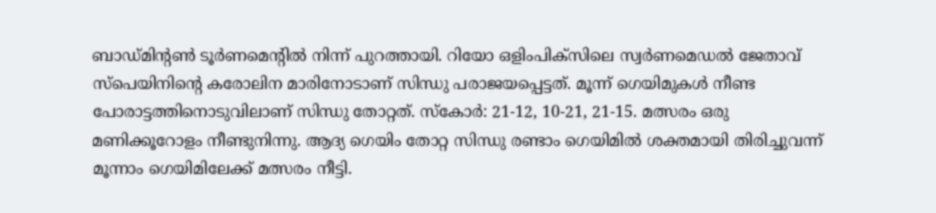ബാഡ്മിന്റണ്‍ ടൂർണമെന്‍റിൽ നിന്ന് പുറത്തായി. റിയോ ഒളിംപിക്സിലെ സ്വർണമെഡൽ ജേതാവ് സ്പെയിനിന്‍റെ കരോലിന മാരിനോടാണ് സിന്ധു പരാജയപ്പെട്ടത്. മൂന്ന് ഗെയിമുകൾ നീണ്ട പോരാട്ടത്തിനൊടുവിലാണ് സിന്ധു തോറ്റത്. സ്കോർ: 21-12, 10-21, 21-15. മത്സരം ഒരു മണിക്കൂറോളം നീണ്ടുനിന്നു. ആദ്യ ഗെയിം തോറ്റ സിന്ധു രണ്ടാം ഗെയിമിൽ ശക്തമായി തിരിച്ചുവന്ന് മൂന്നാം ഗെയിമിലേക്ക് മത്സരം നീട്ടി.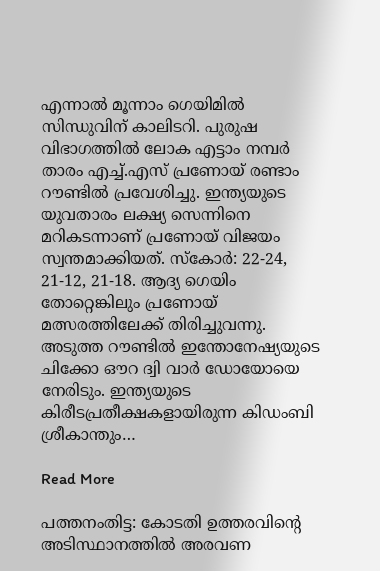എന്നാൽ മൂന്നാം ഗെയിമിൽ സിന്ധുവിന് കാലിടറി. പുരുഷ വിഭാഗത്തിൽ ലോക എട്ടാം നമ്പർ താരം എച്ച്.എസ് പ്രണോയ് രണ്ടാം റൗണ്ടിൽ പ്രവേശിച്ചു. ഇന്ത്യയുടെ യുവതാരം ലക്ഷ്യ സെന്നിനെ മറികടന്നാണ് പ്രണോയ് വിജയം സ്വന്തമാക്കിയത്. സ്കോർ: 22-24, 21-12, 21-18. ആദ്യ ഗെയിം തോറ്റെങ്കിലും പ്രണോയ് മത്സരത്തിലേക്ക് തിരിച്ചുവന്നു. അടുത്ത റൗണ്ടിൽ ഇന്തോനേഷ്യയുടെ ചിക്കോ ഔറ ദ്വി വാർ ഡോയോയെ നേരിടും. ഇന്ത്യയുടെ കിരീടപ്രതീക്ഷകളായിരുന്ന കിഡംബി ശ്രീകാന്തും…

Read More

പത്തനംതിട്ട: കോടതി ഉത്തരവിന്‍റെ അടിസ്ഥാനത്തിൽ അരവണ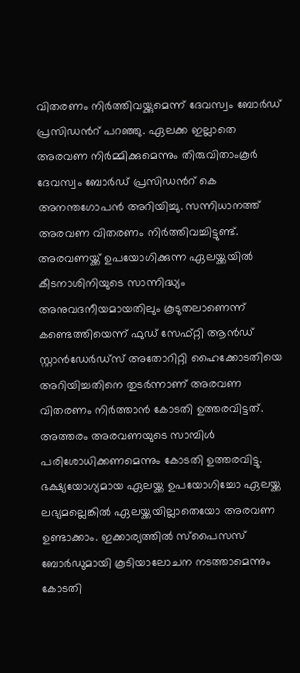വിതരണം നിർത്തിവയ്ക്കുമെന്ന് ദേവസ്വം ബോർഡ് പ്രസിഡന്‍റ് പറഞ്ഞു. ഏലക്ക ഇല്ലാതെ അരവണ നിർമ്മിക്കുമെന്നും തിരുവിതാംകൂർ ദേവസ്വം ബോർഡ് പ്രസിഡന്‍റ് കെ അനന്തഗോപൻ അറിയിച്ചു. സന്നിധാനത്ത് അരവണ വിതരണം നിർത്തിവച്ചിട്ടുണ്ട്. അരവണയ്ക്ക് ഉപയോഗിക്കുന്ന ഏലയ്ക്കയിൽ കീടനാശിനിയുടെ സാന്നിദ്ധ്യം അനുവദനീയമായതിലും കൂടുതലാണെന്ന് കണ്ടെത്തിയെന്ന് ഫുഡ് സേഫ്റ്റി ആൻഡ് സ്റ്റാൻഡേർഡ്സ് അതോറിറ്റി ഹൈക്കോടതിയെ അറിയിച്ചതിനെ തുടർന്നാണ് അരവണ വിതരണം നിർത്താൻ കോടതി ഉത്തരവിട്ടത്. അത്തരം അരവണയുടെ സാമ്പിൾ പരിശോധിക്കണമെന്നും കോടതി ഉത്തരവിട്ടു. ഭക്ഷ്യയോഗ്യമായ ഏലയ്ക്ക ഉപയോഗിച്ചോ ഏലയ്ക്ക ലഭ്യമല്ലെങ്കിൽ ഏലയ്ക്കയില്ലാതെയോ അരവണ ഉണ്ടാക്കാം. ഇക്കാര്യത്തിൽ സ്പൈസസ് ബോർഡുമായി കൂടിയാലോചന നടത്താമെന്നും കോടതി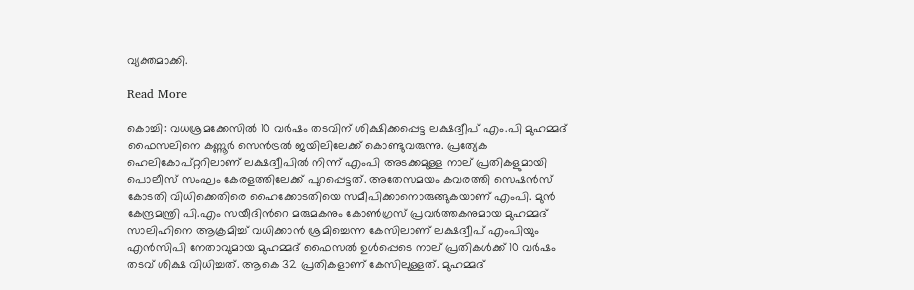വ്യക്തമാക്കി.

Read More

കൊച്ചി: വധശ്രമക്കേസിൽ 10 വർഷം തടവിന് ശിക്ഷിക്കപ്പെട്ട ലക്ഷദ്വീപ് എം.പി മുഹമ്മദ് ഫൈസലിനെ കണ്ണൂർ സെൻട്രൽ ജയിലിലേക്ക് കൊണ്ടുവരുന്നു. പ്രത്യേക ഹെലികോപ്റ്ററിലാണ് ലക്ഷദ്വീപിൽ നിന്ന് എംപി അടക്കമുള്ള നാല് പ്രതികളുമായി പൊലീസ് സംഘം കേരളത്തിലേക്ക് പുറപ്പെട്ടത്. അതേസമയം കവരത്തി സെഷൻസ് കോടതി വിധിക്കെതിരെ ഹൈക്കോടതിയെ സമീപിക്കാനൊരുങ്ങുകയാണ് എംപി. മുൻ കേന്ദ്രമന്ത്രി പി.എം സയീദിന്‍റെ മരുമകനും കോണ്‍ഗ്രസ് പ്രവർത്തകനുമായ മുഹമ്മദ് സാലിഹിനെ ആക്രമിച്ച് വധിക്കാന്‍ ശ്രമിച്ചെന്ന കേസിലാണ് ലക്ഷദ്വീപ് എംപിയും എൻസിപി നേതാവുമായ മുഹമ്മദ് ഫൈസൽ ഉൾപ്പെടെ നാല് പ്രതികൾക്ക് 10 വർഷം തടവ് ശിക്ഷ വിധിച്ചത്. ആകെ 32 പ്രതികളാണ് കേസിലുള്ളത്. മുഹമ്മദ്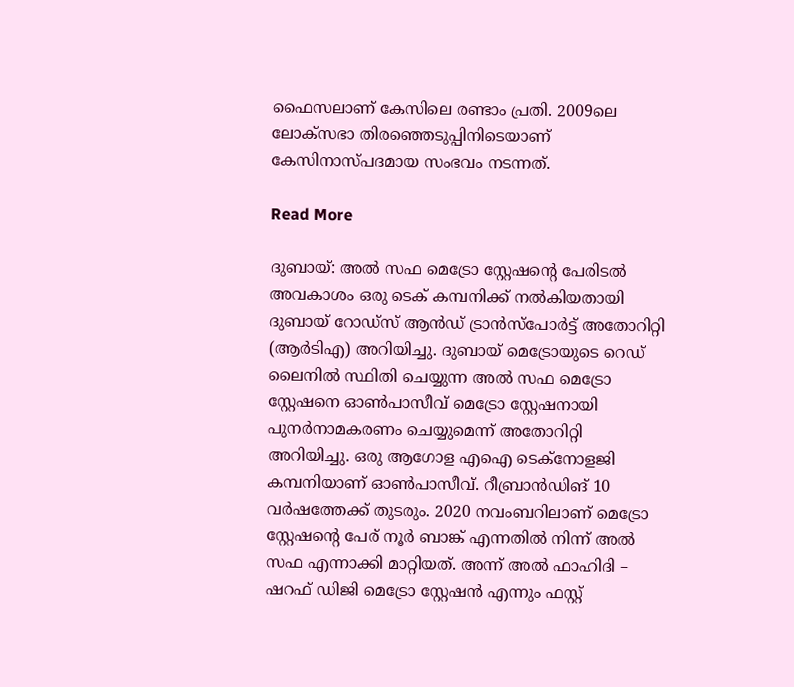ഫൈസലാണ് കേസിലെ രണ്ടാം പ്രതി. 2009ലെ ലോക്സഭാ തിരഞ്ഞെടുപ്പിനിടെയാണ് കേസിനാസ്പദമായ സംഭവം നടന്നത്.

Read More

ദുബായ്: അൽ സഫ മെട്രോ സ്റ്റേഷന്‍റെ പേരിടൽ അവകാശം ഒരു ടെക് കമ്പനിക്ക് നൽകിയതായി ദുബായ് റോഡ്സ് ആൻഡ് ട്രാൻസ്പോർട്ട് അതോറിറ്റി (ആർടിഎ) അറിയിച്ചു. ദുബായ് മെട്രോയുടെ റെഡ് ലൈനിൽ സ്ഥിതി ചെയ്യുന്ന അൽ സഫ മെട്രോ സ്റ്റേഷനെ ഓൺപാസീവ് മെട്രോ സ്റ്റേഷനായി പുനർനാമകരണം ചെയ്യുമെന്ന് അതോറിറ്റി അറിയിച്ചു. ഒരു ആഗോള എഐ ടെക്നോളജി കമ്പനിയാണ് ഓൺപാസീവ്. റീബ്രാൻഡിങ് 10 വർഷത്തേക്ക് തുടരും. 2020 നവംബറിലാണ് മെട്രോ സ്റ്റേഷന്‍റെ പേര് നൂർ ബാങ്ക് എന്നതിൽ നിന്ന് അൽ സഫ എന്നാക്കി മാറ്റിയത്. അന്ന് അൽ ഫാഹിദി – ഷറഫ് ഡിജി മെട്രോ സ്റ്റേഷൻ എന്നും ഫസ്റ്റ്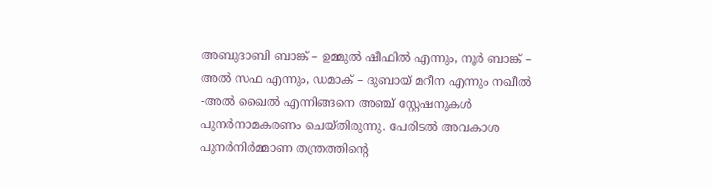അബുദാബി ബാങ്ക് – ഉമ്മുൽ ഷീഫിൽ എന്നും, നൂർ ബാങ്ക് – അൽ സഫ എന്നും, ഡമാക് – ദുബായ് മറീന എന്നും നഖീൽ -അൽ ഖൈൽ എന്നിങ്ങനെ അഞ്ച് സ്റ്റേഷനുകൾ പുനർനാമകരണം ചെയ്തിരുന്നു. പേരിടൽ അവകാശ പുനർനിർമ്മാണ തന്ത്രത്തിന്റെ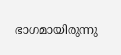ഭാഗമായിരുന്നു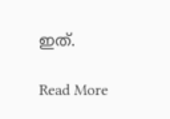ഇത്.

Read More